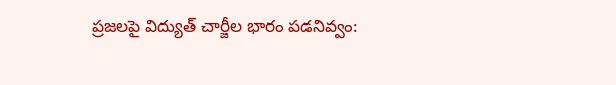ప్రజలపై విద్యుత్‌ చార్జీల భారం పడనివ్వం: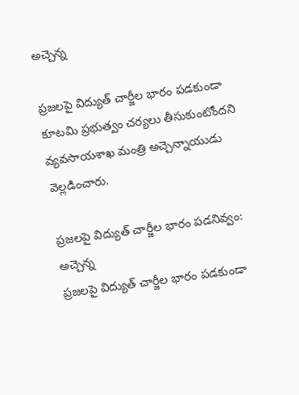అచ్చెన్న

ప్రజలపై విద్యుత్‌ చార్జీల భారం పడకుండా కూటమి ప్రభుత్వం చర్యలు తీసుకుంటోందని వ్యవసాయశాఖ మంత్రి అచ్చెన్నాయుడు వెల్లడించారు.

ప్రజలపై విద్యుత్‌ చార్జీల భారం పడనివ్వం: అచ్చెన్న
ప్రజలపై విద్యుత్‌ చార్జీల భారం పడకుండా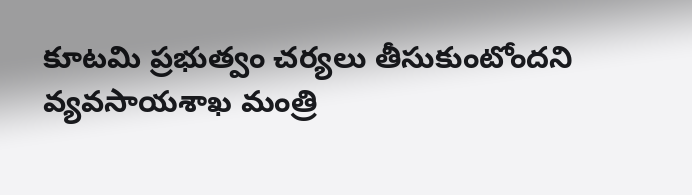కూటమి ప్రభుత్వం చర్యలు తీసుకుంటోందని వ్యవసాయశాఖ మంత్రి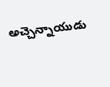అచ్చెన్నాయుడు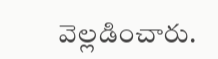వెల్లడించారు.